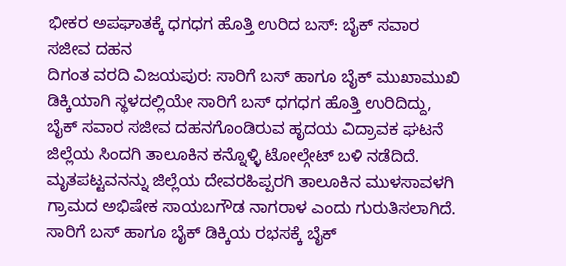ಭೀಕರ ಅಪಘಾತಕ್ಕೆ ಧಗಧಗ ಹೊತ್ತಿ ಉರಿದ ಬಸ್: ಬೈಕ್ ಸವಾರ ಸಜೀವ ದಹನ
ದಿಗಂತ ವರದಿ ವಿಜಯಪುರ: ಸಾರಿಗೆ ಬಸ್ ಹಾಗೂ ಬೈಕ್ ಮುಖಾಮುಖಿ ಡಿಕ್ಕಿಯಾಗಿ ಸ್ಥಳದಲ್ಲಿಯೇ ಸಾರಿಗೆ ಬಸ್ ಧಗಧಗ ಹೊತ್ತಿ ಉರಿದಿದ್ದು, ಬೈಕ್ ಸವಾರ ಸಜೀವ ದಹನಗೊಂಡಿರುವ ಹೃದಯ ವಿದ್ರಾವಕ ಘಟನೆ ಜಿಲ್ಲೆಯ ಸಿಂದಗಿ ತಾಲೂಕಿನ ಕನ್ನೊಳ್ಳಿ ಟೋಲ್ಗೇಟ್ ಬಳಿ ನಡೆದಿದೆ. ಮೃತಪಟ್ಟವನನ್ನು ಜಿಲ್ಲೆಯ ದೇವರಹಿಪ್ಪರಗಿ ತಾಲೂಕಿನ ಮುಳಸಾವಳಗಿ ಗ್ರಾಮದ ಅಭಿಷೇಕ ಸಾಯಬಗೌಡ ನಾಗರಾಳ ಎಂದು ಗುರುತಿಸಲಾಗಿದೆ. ಸಾರಿಗೆ ಬಸ್ ಹಾಗೂ ಬೈಕ್ ಡಿಕ್ಕಿಯ ರಭಸಕ್ಕೆ ಬೈಕ್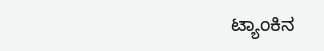ಟ್ಯಾಂಕಿನ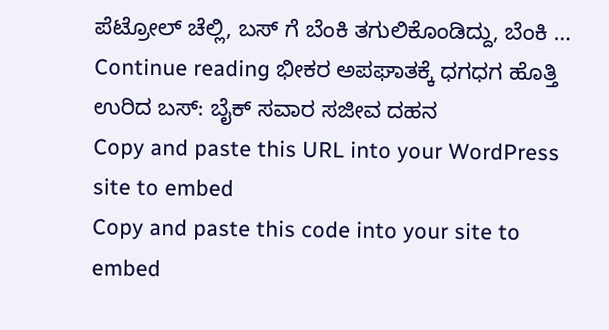ಪೆಟ್ರೋಲ್ ಚೆಲ್ಲಿ, ಬಸ್ ಗೆ ಬೆಂಕಿ ತಗುಲಿಕೊಂಡಿದ್ದು, ಬೆಂಕಿ … Continue reading ಭೀಕರ ಅಪಘಾತಕ್ಕೆ ಧಗಧಗ ಹೊತ್ತಿ ಉರಿದ ಬಸ್: ಬೈಕ್ ಸವಾರ ಸಜೀವ ದಹನ
Copy and paste this URL into your WordPress site to embed
Copy and paste this code into your site to embed